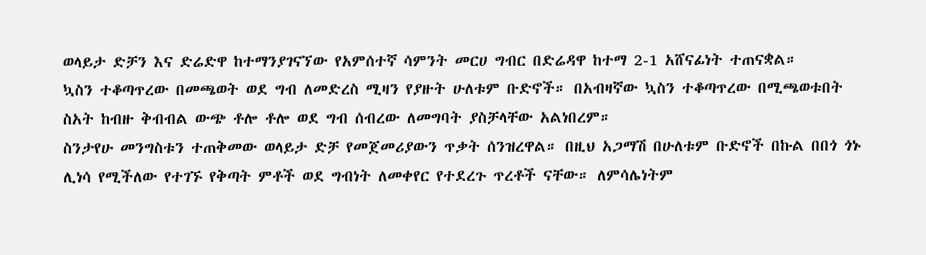ወላይታ ድቻን እና ድሬድዋ ከተማንያገናኘው የአምሰተኛ ሳምንት መርሀ ግብር በድሬዳዋ ከተማ 2-1 አሸናፊነት ተጠናቋል።
ኳስን ተቆጣጥረው በመጫወት ወደ ግብ ለመድረስ ሚዛን የያዙት ሁለቱም ቡድኖች። በአብዛኛው ኳስን ተቆጣጥረው በሚጫወቱበት ስአት ከብዙ ቅብብል ውጭ ቶሎ ቶሎ ወደ ግብ ሰብረው ለመግባት ያስቻላቸው አልነበረም።
ስንታየሁ መንግስቱን ተጠቅመው ወላይታ ድቻ የመጀመሪያውን ጥቃት ሰንዝረዋል። በዚህ አጋማሽ በሁለቱም ቡድኖች በኩል በበጎ ጎኑ ሊነሳ የሚችለው የተገኙ የቅጣት ምቶች ወደ ግብነት ለመቀየር የተደረጉ ጥረቶች ናቸው። ለምሳሌነትም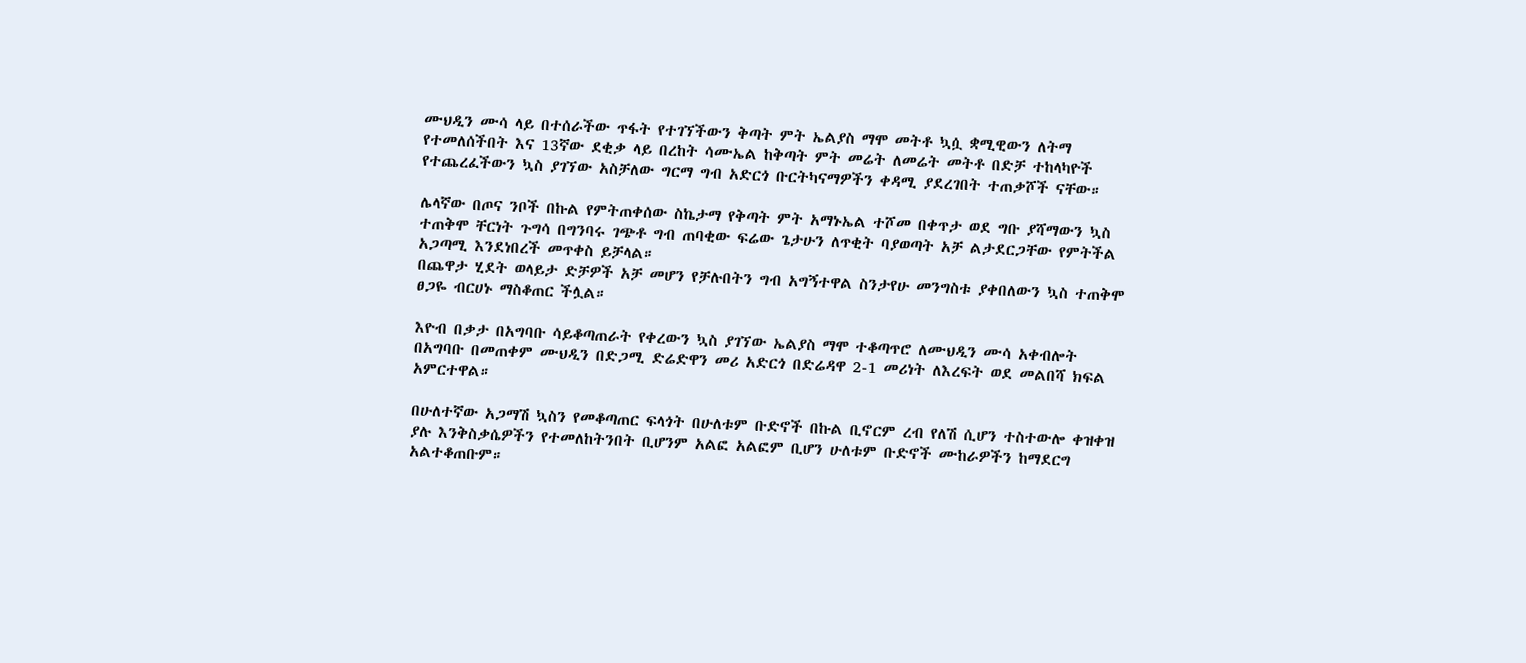ሙህዲን ሙሳ ላይ በተሰራችው ጥፋት የተገኘችውን ቅጣት ምት ኤልያስ ማሞ መትቶ ኳሷ ቋሚዊውን ለትማ የተመለሰችበት እና 13ኛው ደቂቃ ላይ በረከት ሳሙኤል ከቅጣት ምት መሬት ለመሬት መትቶ በድቻ ተከላካዮች የተጨረፈችውን ኳስ ያገኘው አስቻለው ግርማ ግብ አድርጎ ቡርትካናማዎችን ቀዳሚ ያደረገበት ተጠቃሾች ናቸው።

ሌላኛው በጦና ንቦች በኩል የምትጠቀሰው ስኬታማ የቅጣት ምት አማኑኤል ተሾመ በቀጥታ ወደ ግቡ ያሻማውን ኳስ ተጠቅሞ ቸርነት ጉግሳ በግንባሩ ገጭቶ ግብ ጠባቂው ፍሬው ጌታሁን ለጥቂት ባያወጣት አቻ ልታደርጋቸው የምትችል አጋጣሚ እንደነበረች መጥቀስ ይቻላል።
በጨዋታ ሂደት ወላይታ ድቻዎች አቻ መሆን የቻሉበትን ግብ አግኝተዋል ስንታየሁ መንግስቱ ያቀበለውን ኳስ ተጠቅሞ ፀጋዬ ብርሀኑ ማስቆጠር ችሏል።

እዮብ በቃታ በአግባቡ ሳይቆጣጠራት የቀረውን ኳስ ያገኘው ኤልያስ ማሞ ተቆጣጥሮ ለሙህዲን ሙሳ አቀብሎት በአግባቡ በመጠቀም ሙህዲን በድጋሚ ድሬድዋን መሪ አድርጎ በድሬዳዋ 2-1 መሪነት ለእረፍት ወደ መልበሻ ክፍል አምርተዋል።

በሁለተኛው አጋማሽ ኳስን የመቆጣጠር ፍላጎት በሁለቱም ቡድኖች በኩል ቢኖርም ረብ የለሽ ሲሆን ተስተውሎ ቀዝቀዝ ያሉ እንቅስቃሴዎችን የተመለከትንበት ቢሆንም አልፎ አልፎም ቢሆን ሁለቱም ቡድኖች ሙከራዎችን ከማደርግ አልተቆጠቡም።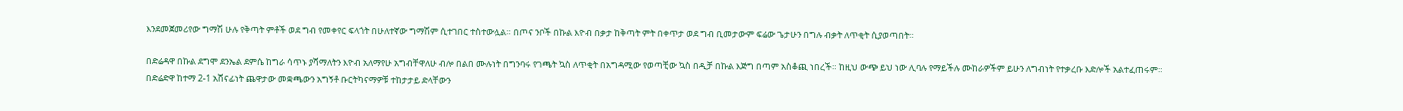እንደመጀመሪየው ግማሽ ሁሉ የቅጣት ምቶች ወደ ግብ የመቀየር ፍላጎት በሁለተኛው ግማሽም ሲተገበር ተስተውሏል። በጦና ንቦች በኩል እዮብ በቃታ ከቅጣት ምት በቀጥታ ወደ ግብ ቢመታውም ፍሬው ጌታሁን በግሉ ብቃት ለጥቂት ሲያወጣበት።

በድሬዳዋ በኩል ደግሞ ደንኤል ደምሴ ከግራ ሳጥኑ ያሻማለትን እዮብ አለማየሁ አግብቸዋለሁ ብሎ በልበ ሙሉነት በግንባሩ የገጫት ኳስ ለጥቂት በአግዳሚው የወጣቺው ኳስ በዲቻ በኩል እጅግ በጣም አስቆጪ ነበረች። ከዚህ ውጭ ይህ ነው ሊባሉ የማይችሉ ሙከራዎችም ይሁን ለግብነት የተቃረቡ እድሎች አልተፈጠሩም። በድሬድዋ ከተማ 2-1 አሸናፊነት ጨዋታው መቋጫውን አግኝቶ ቡርትካናማዎቹ ተከታታይ ድላቸውን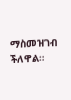ማስመዝገብ ችለዋል።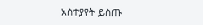አስተያየት ይስጡ